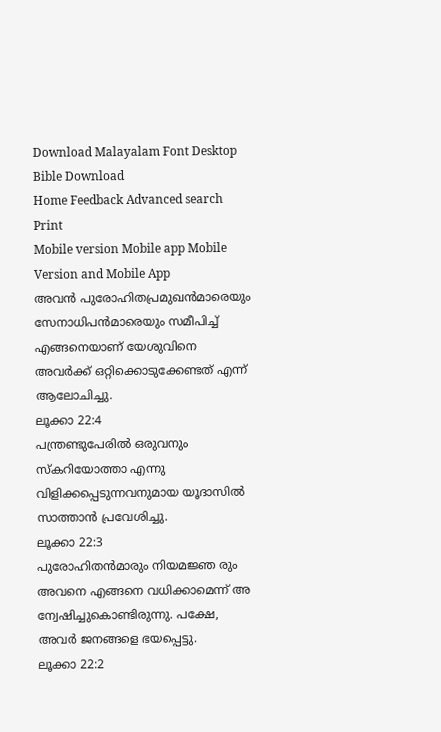Download Malayalam Font Desktop Bible Download
Home Feedback Advanced search Print
Mobile version Mobile app Mobile Version and Mobile App
അവന്‍ പുരോഹിതപ്രമുഖന്‍മാരെയും സേനാധിപന്‍മാരെയും സമീപിച്ച് എങ്ങനെയാണ് യേശുവിനെ അവര്‍ക്ക് ഒറ്റിക്കൊടുക്കേണ്ടത് എന്ന് ആലോചിച്ചു.
ലൂക്കാ 22:4
പന്ത്രണ്ടുപേരില്‍ ഒരുവനും സ്കറിയോത്താ എന്നു വിളിക്കപ്പെടുന്നവനുമായ യൂദാസില്‍ സാത്താന്‍ പ്രവേശിച്ചു.
ലൂക്കാ 22:3
പുരോഹിതന്‍മാരും നിയമജ്ഞ രും അവനെ എങ്ങനെ വധിക്കാമെന്ന് അ ന്വേഷിച്ചുകൊണ്ടിരുന്നു. പക്ഷേ, അവര്‍ ജനങ്ങളെ ഭയപ്പെട്ടു.
ലൂക്കാ 22:2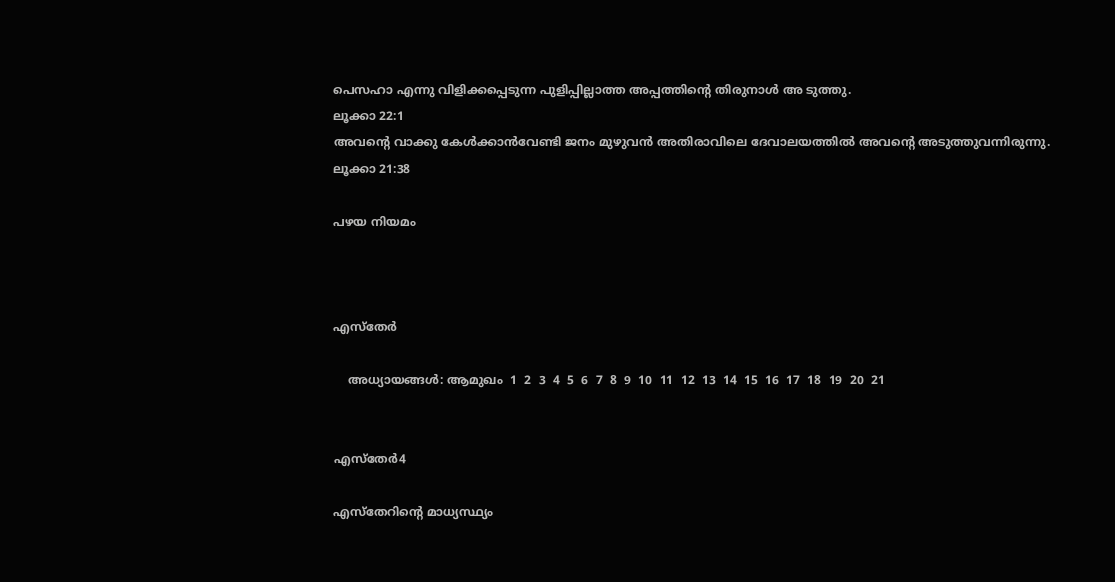പെസഹാ എന്നു വിളിക്കപ്പെടുന്ന പുളിപ്പില്ലാത്ത അപ്പത്തിന്‍റെ തിരുനാള്‍ അ ടുത്തു.
ലൂക്കാ 22:1
അവന്‍റെ വാക്കു കേള്‍ക്കാന്‍വേണ്ടി ജനം മുഴുവന്‍ അതിരാവിലെ ദേവാലയത്തില്‍ അവന്‍റെ അടുത്തുവന്നിരുന്നു.
ലൂക്കാ 21:38

പഴയ നിയമം



എസ്തേര്‍

    അധ്യായങ്ങള്‍: ആമുഖം  1  2  3  4  5  6  7  8  9  10  11  12  13  14  15  16  17  18  19  20  21


എസ്തേര്‍4

എസ്തേറിന്‍റെ മാധ്യസ്ഥ്യം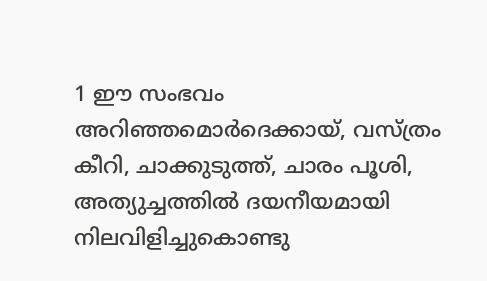1 ഈ സംഭവം അറിഞ്ഞമൊര്‍ദെക്കായ്, വസ്ത്രം കീറി, ചാക്കുടുത്ത്, ചാരം പൂശി, അത്യുച്ചത്തില്‍ ദയനീയമായി നിലവിളിച്ചുകൊണ്ടു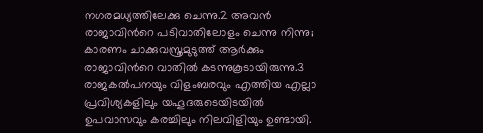നഗരമധ്യത്തിലേക്കു ചെന്നു.2 അവന്‍ രാജാവിന്‍റെ പടിവാതിലോളം ചെന്നു നിന്നു; കാരണം ചാക്കുവസ്ത്രമുടുത്ത് ആര്‍ക്കും രാജാവിന്‍റെ വാതില്‍ കടന്നുകൂടായിരുന്നു.3 രാജകല്‍പനയും വിളംബരവും എത്തിയ എല്ലാ പ്രവിശ്യകളിലും യഹൂദരുടെയിടയില്‍ ഉപവാസവും കരച്ചിലും നിലവിളിയും ഉണ്ടായി.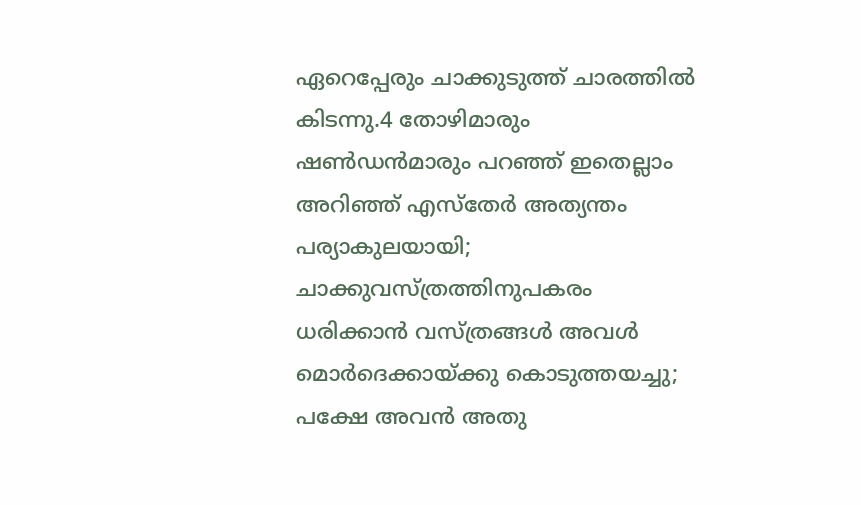ഏറെപ്പേരും ചാക്കുടുത്ത് ചാരത്തില്‍ കിടന്നു.4 തോഴിമാരും ഷണ്‍ഡന്‍മാരും പറഞ്ഞ് ഇതെല്ലാം അറിഞ്ഞ് എസ്തേര്‍ അത്യന്തം പര്യാകുലയായി; ചാക്കുവസ്ത്രത്തിനുപകരം ധരിക്കാന്‍ വസ്ത്രങ്ങള്‍ അവള്‍ മൊര്‍ദെക്കായ്ക്കു കൊടുത്തയച്ചു; പക്ഷേ അവന്‍ അതു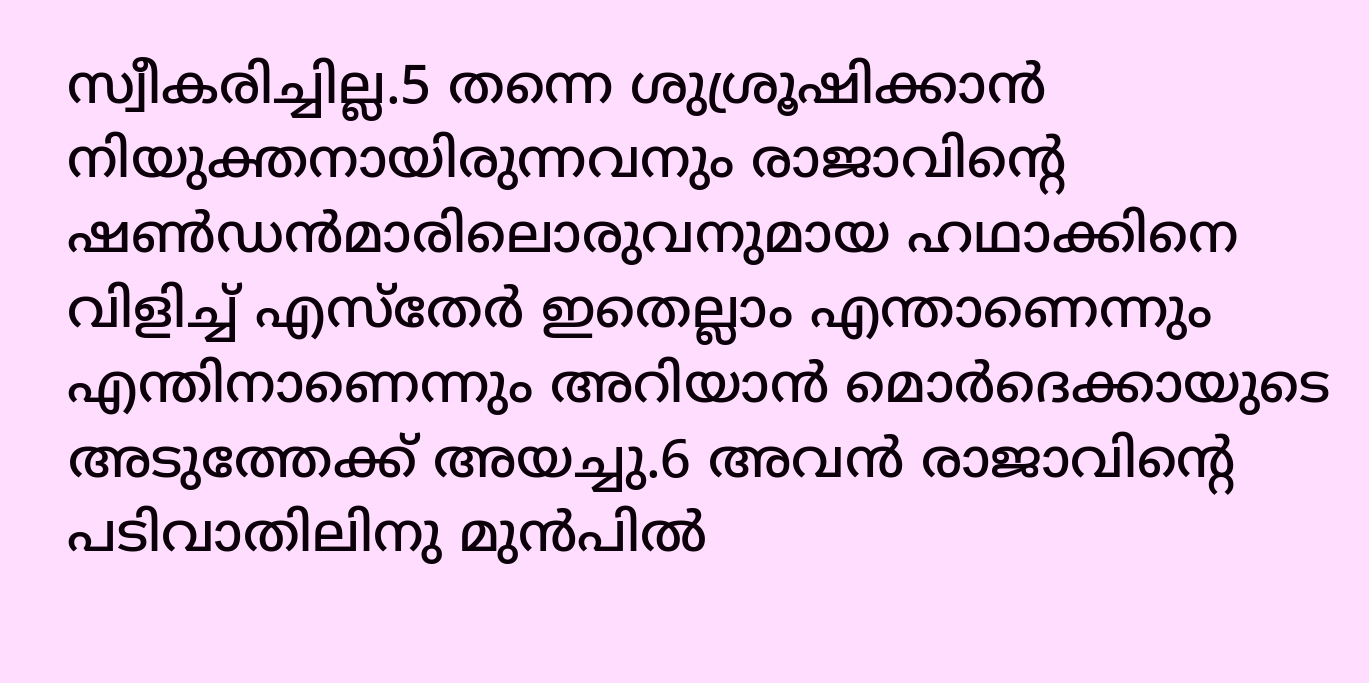സ്വീകരിച്ചില്ല.5 തന്നെ ശുശ്രൂഷിക്കാന്‍ നിയുക്തനായിരുന്നവനും രാജാവിന്‍റെ ഷണ്‍ഡന്‍മാരിലൊരുവനുമായ ഹഥാക്കിനെ വിളിച്ച് എസ്തേര്‍ ഇതെല്ലാം എന്താണെന്നും എന്തിനാണെന്നും അറിയാന്‍ മൊര്‍ദെക്കായുടെ അടുത്തേക്ക് അയച്ചു.6 അവന്‍ രാജാവിന്‍റെ പടിവാതിലിനു മുന്‍പില്‍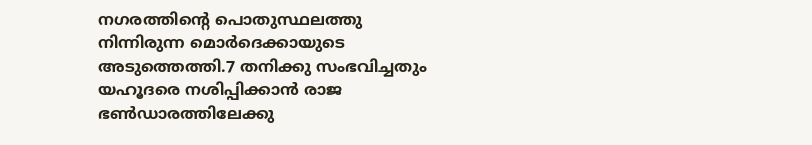നഗരത്തിന്‍റെ പൊതുസ്ഥലത്തു നിന്നിരുന്ന മൊര്‍ദെക്കായുടെ അടുത്തെത്തി.7 തനിക്കു സംഭവിച്ചതും യഹൂദരെ നശിപ്പിക്കാന്‍ രാജ ഭണ്‍ഡാരത്തിലേക്കു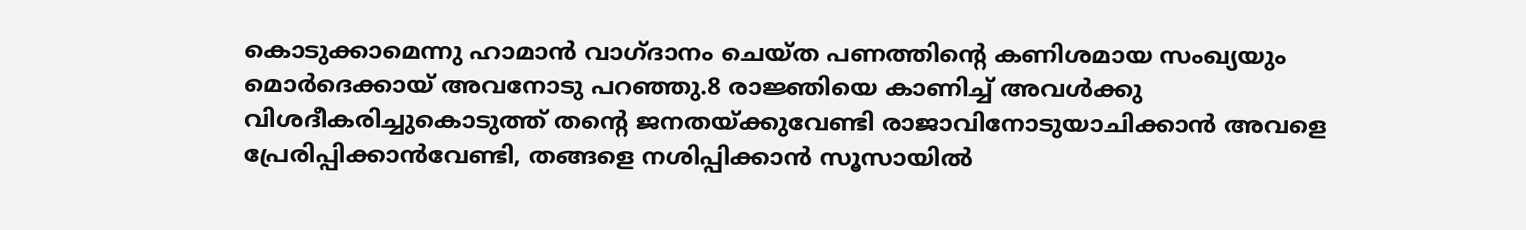കൊടുക്കാമെന്നു ഹാമാന്‍ വാഗ്ദാനം ചെയ്ത പണത്തിന്‍റെ കണിശമായ സംഖ്യയും മൊര്‍ദെക്കായ് അവനോടു പറഞ്ഞു.8 രാജ്ഞിയെ കാണിച്ച് അവള്‍ക്കു വിശദീകരിച്ചുകൊടുത്ത് തന്‍റെ ജനതയ്ക്കുവേണ്ടി രാജാവിനോടുയാചിക്കാന്‍ അവളെ പ്രേരിപ്പിക്കാന്‍വേണ്ടി, തങ്ങളെ നശിപ്പിക്കാന്‍ സൂസായില്‍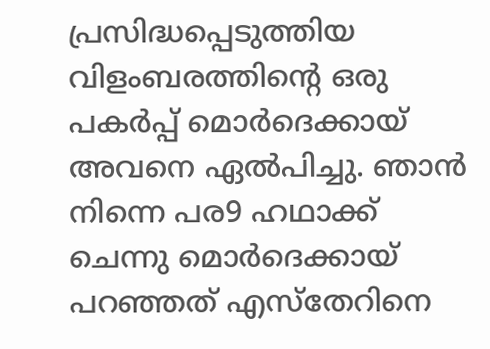പ്രസിദ്ധപ്പെടുത്തിയ വിളംബരത്തിന്‍റെ ഒരു പകര്‍പ്പ് മൊര്‍ദെക്കായ് അവനെ ഏല്‍പിച്ചു. ഞാന്‍ നിന്നെ പര9 ഹഥാക്ക് ചെന്നു മൊര്‍ദെക്കായ് പറഞ്ഞത് എസ്തേറിനെ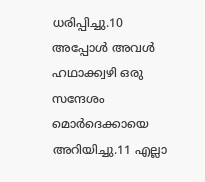ധരിപ്പിച്ചു.10 അപ്പോള്‍ അവള്‍ ഹഥാക്ക്വഴി ഒരു സന്ദേശം മൊര്‍ദെക്കായെ അറിയിച്ചു.11 എല്ലാ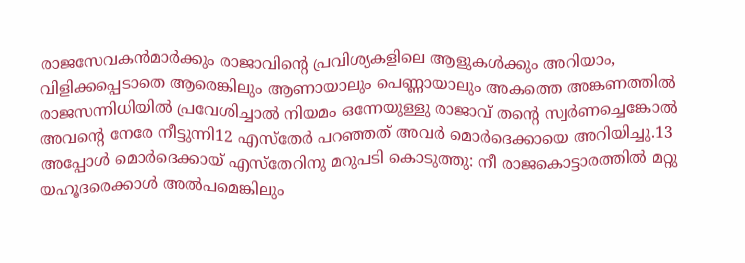രാജസേവകന്‍മാര്‍ക്കും രാജാവിന്‍റെ പ്രവിശ്യകളിലെ ആളുകള്‍ക്കും അറിയാം, വിളിക്കപ്പെടാതെ ആരെങ്കിലും ആണായാലും പെണ്ണായാലും അകത്തെ അങ്കണത്തില്‍ രാജസന്നിധിയില്‍ പ്രവേശിച്ചാല്‍ നിയമം ഒന്നേയുള്ളു രാജാവ് തന്‍റെ സ്വര്‍ണച്ചെങ്കോല്‍ അവന്‍റെ നേരേ നീട്ടുന്നി12 എസ്തേര്‍ പറഞ്ഞത് അവര്‍ മൊര്‍ദെക്കായെ അറിയിച്ചു.13 അപ്പോള്‍ മൊര്‍ദെക്കായ് എസ്തേറിനു മറുപടി കൊടുത്തു: നീ രാജകൊട്ടാരത്തില്‍ മറ്റു യഹൂദരെക്കാള്‍ അല്‍പമെങ്കിലും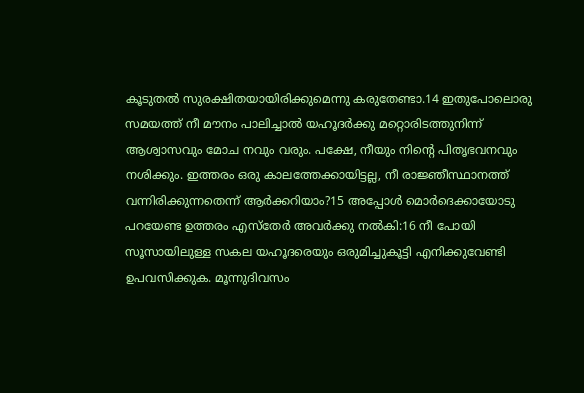കൂടുതല്‍ സുരക്ഷിതയായിരിക്കുമെന്നു കരുതേണ്ടാ.14 ഇതുപോലൊരു സമയത്ത് നീ മൗനം പാലിച്ചാല്‍ യഹൂദര്‍ക്കു മറ്റൊരിടത്തുനിന്ന് ആശ്വാസവും മോച നവും വരും. പക്ഷേ, നീയും നിന്‍റെ പിതൃഭവനവും നശിക്കും. ഇത്തരം ഒരു കാലത്തേക്കായിട്ടല്ല, നീ രാജ്ഞീസ്ഥാനത്ത് വന്നിരിക്കുന്നതെന്ന് ആര്‍ക്കറിയാം?15 അപ്പോള്‍ മൊര്‍ദെക്കായോടു പറയേണ്ട ഉത്തരം എസ്തേര്‍ അവര്‍ക്കു നല്‍കി:16 നീ പോയി സൂസായിലുള്ള സകല യഹൂദരെയും ഒരുമിച്ചുകൂട്ടി എനിക്കുവേണ്ടി ഉപവസിക്കുക. മൂന്നുദിവസം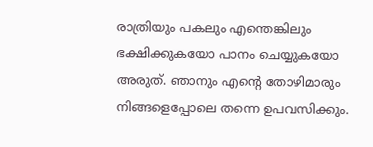രാത്രിയും പകലും എന്തെങ്കിലും ഭക്ഷിക്കുകയോ പാനം ചെയ്യുകയോ അരുത്. ഞാനും എന്‍റെ തോഴിമാരും നിങ്ങളെപ്പോലെ തന്നെ ഉപവസിക്കും.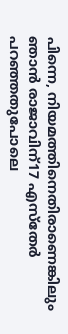പിന്നെ, നിയമത്തിനെതിരാണെങ്കിലും ഞാന്‍ രാജാവിന്17 എസ്തേര്‍ പറഞ്ഞതുപോലെ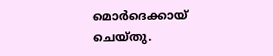മൊര്‍ദെക്കായ് ചെയ്തു.